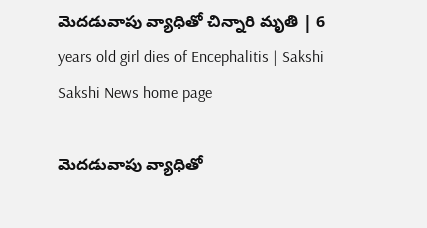మెదడువాపు వ్యాధితో చిన్నారి మృతి | 6 years old girl dies of Encephalitis | Sakshi
Sakshi News home page

మెదడువాపు వ్యాధితో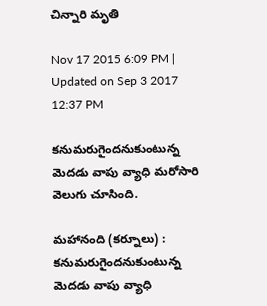చిన్నారి మృతి

Nov 17 2015 6:09 PM | Updated on Sep 3 2017 12:37 PM

కనుమరుగైందనుకుంటున్న మెదడు వాపు వ్యాధి మరోసారి వెలుగు చూసింది.

మహానంది (కర్నూలు) : కనుమరుగైందనుకుంటున్న మెదడు వాపు వ్యాధి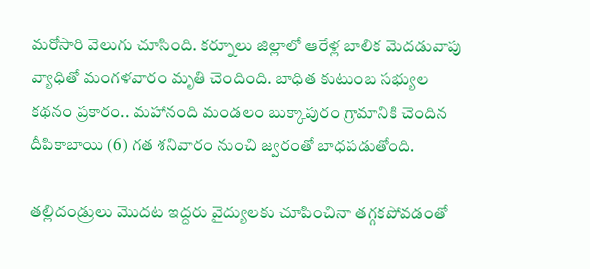మరోసారి వెలుగు చూసింది. కర్నూలు జిల్లాలో ఆరేళ్ల బాలిక మెదడువాపు వ్యాధితో మంగళవారం మృతి చెందింది. బాధిత కుటుంబ సభ్యుల కథనం ప్రకారం.. మహానంది మండలం బుక్కాపురం గ్రామానికి చెందిన దీపికాబాయి (6) గత శనివారం నుంచి జ్వరంతో బాధపడుతోంది.

తల్లిదండ్రులు మొదట ఇద్దరు వైద్యులకు చూపించినా తగ్గకపోవడంతో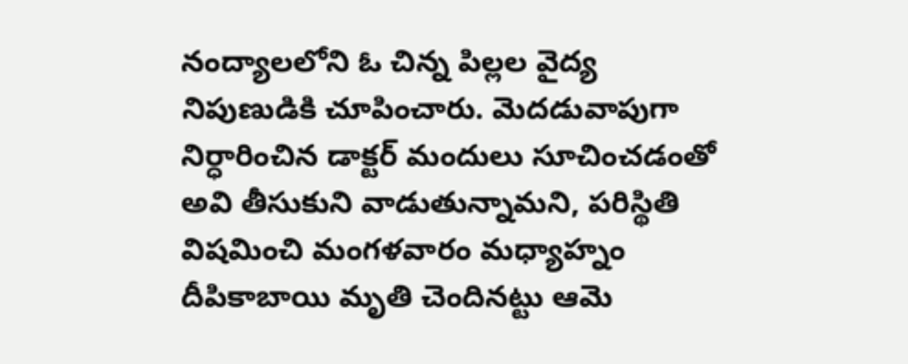నంద్యాలలోని ఓ చిన్న పిల్లల వైద్య నిపుణుడికి చూపించారు. మెదడువాపుగా నిర్ధారించిన డాక్టర్ మందులు సూచించడంతో అవి తీసుకుని వాడుతున్నామని, పరిస్థితి విషమించి మంగళవారం మధ్యాహ్నం దీపికాబాయి మృతి చెందినట్టు ఆమె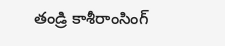తండ్రి కాశీరాంసింగ్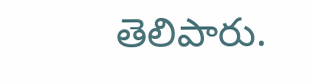తెలిపారు.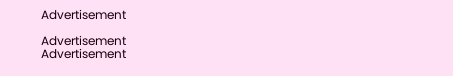Advertisement

Advertisement
Advertisement